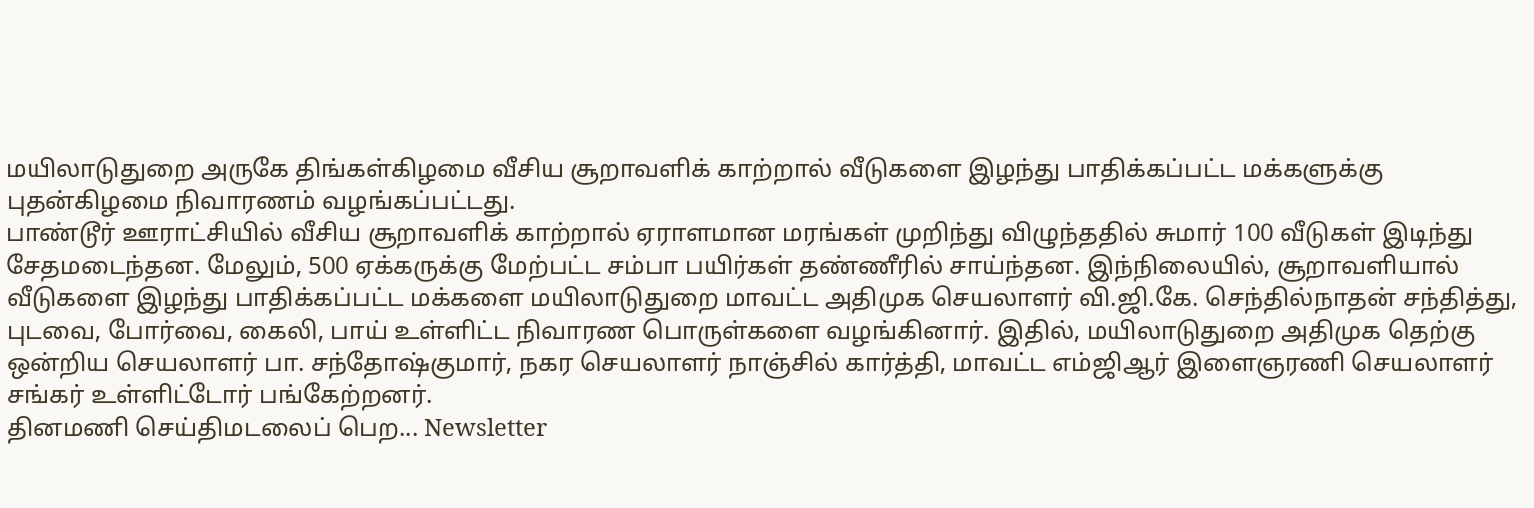மயிலாடுதுறை அருகே திங்கள்கிழமை வீசிய சூறாவளிக் காற்றால் வீடுகளை இழந்து பாதிக்கப்பட்ட மக்களுக்கு புதன்கிழமை நிவாரணம் வழங்கப்பட்டது.
பாண்டூர் ஊராட்சியில் வீசிய சூறாவளிக் காற்றால் ஏராளமான மரங்கள் முறிந்து விழுந்ததில் சுமார் 100 வீடுகள் இடிந்து சேதமடைந்தன. மேலும், 500 ஏக்கருக்கு மேற்பட்ட சம்பா பயிர்கள் தண்ணீரில் சாய்ந்தன. இந்நிலையில், சூறாவளியால் வீடுகளை இழந்து பாதிக்கப்பட்ட மக்களை மயிலாடுதுறை மாவட்ட அதிமுக செயலாளர் வி.ஜி.கே. செந்தில்நாதன் சந்தித்து, புடவை, போர்வை, கைலி, பாய் உள்ளிட்ட நிவாரண பொருள்களை வழங்கினார். இதில், மயிலாடுதுறை அதிமுக தெற்கு ஒன்றிய செயலாளர் பா. சந்தோஷ்குமார், நகர செயலாளர் நாஞ்சில் கார்த்தி, மாவட்ட எம்ஜிஆர் இளைஞரணி செயலாளர் சங்கர் உள்ளிட்டோர் பங்கேற்றனர்.
தினமணி செய்திமடலைப் பெற... Newsletter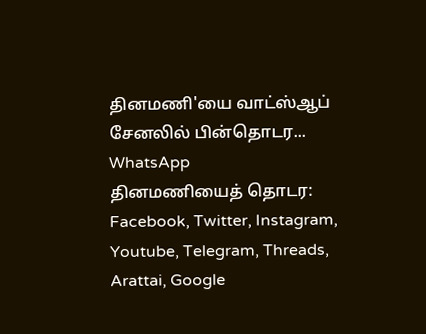தினமணி'யை வாட்ஸ்ஆப் சேனலில் பின்தொடர... WhatsApp
தினமணியைத் தொடர: Facebook, Twitter, Instagram, Youtube, Telegram, Threads, Arattai, Google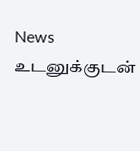News
உடனுக்குடன்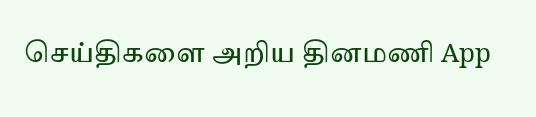செய்திகளை அறிய தினமணி App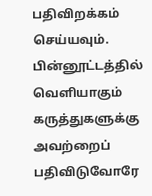பதிவிறக்கம் செய்யவும்.
பின்னூட்டத்தில் வெளியாகும் கருத்துகளுக்கு அவற்றைப் பதிவிடுவோரே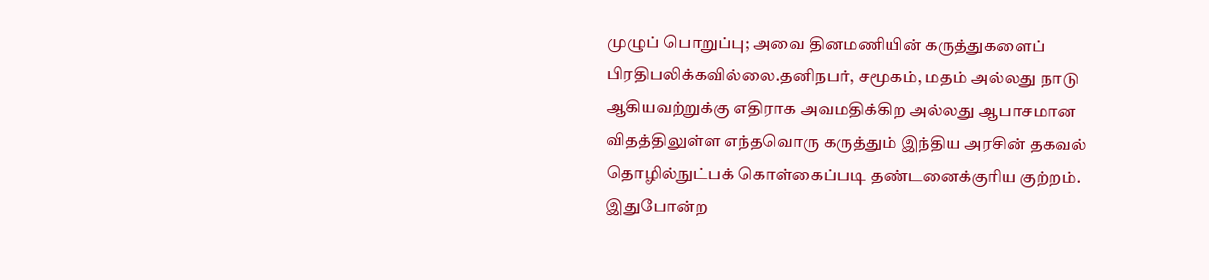முழுப் பொறுப்பு; அவை தினமணியின் கருத்துகளைப் பிரதிபலிக்கவில்லை.தனிநபர், சமூகம், மதம் அல்லது நாடு ஆகியவற்றுக்கு எதிராக அவமதிக்கிற அல்லது ஆபாசமான விதத்திலுள்ள எந்தவொரு கருத்தும் இந்திய அரசின் தகவல் தொழில்நுட்பக் கொள்கைப்படி தண்டனைக்குரிய குற்றம். இதுபோன்ற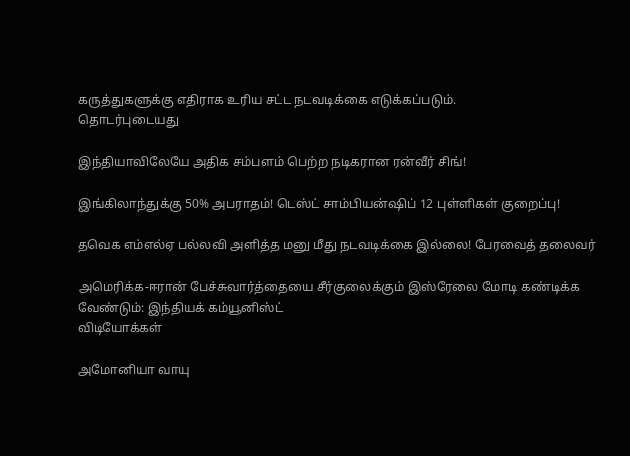கருத்துகளுக்கு எதிராக உரிய சட்ட நடவடிக்கை எடுக்கப்படும்.
தொடர்புடையது

இந்தியாவிலேயே அதிக சம்பளம் பெற்ற நடிகரான ரன்வீர் சிங்!

இங்கிலாந்துக்கு 50% அபராதம்! டெஸ்ட் சாம்பியன்ஷிப் 12 புள்ளிகள் குறைப்பு!

தவெக எம்எல்ஏ பல்லவி அளித்த மனு மீது நடவடிக்கை இல்லை! பேரவைத் தலைவர்

அமெரிக்க-ஈரான் பேச்சுவார்த்தையை சீர்குலைக்கும் இஸ்ரேலை மோடி கண்டிக்க வேண்டும்: இந்தியக் கம்யூனிஸ்ட்
விடியோக்கள்

அமோனியா வாயு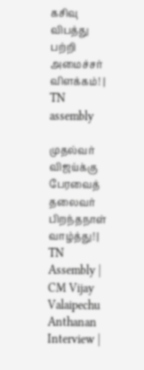கசிவு விபத்து பற்றி அமைச்சர் விளக்கம்! | TN assembly

முதல்வர் விஜய்க்கு பேரவைத் தலைவர் பிறந்தநாள் வாழ்த்து! | TN Assembly | CM Vijay
Valaipechu Anthanan Interview |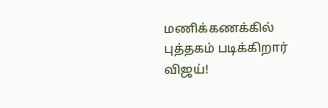மணிக்கணக்கில் புத்தகம் படிக்கிறார் விஜய்!